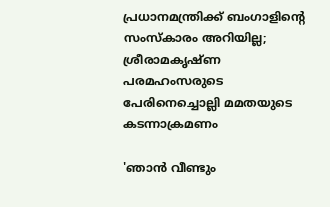പ്രധാനമന്ത്രിക്ക് ബംഗാളിന്റെ സംസ്‌കാരം അറിയില്ല; ശ്രീരാമകൃഷ്ണ പരമഹംസരുടെ പേരിനെച്ചൊല്ലി മമതയുടെ കടന്നാക്രമണം

'ഞാന്‍ വീണ്ടും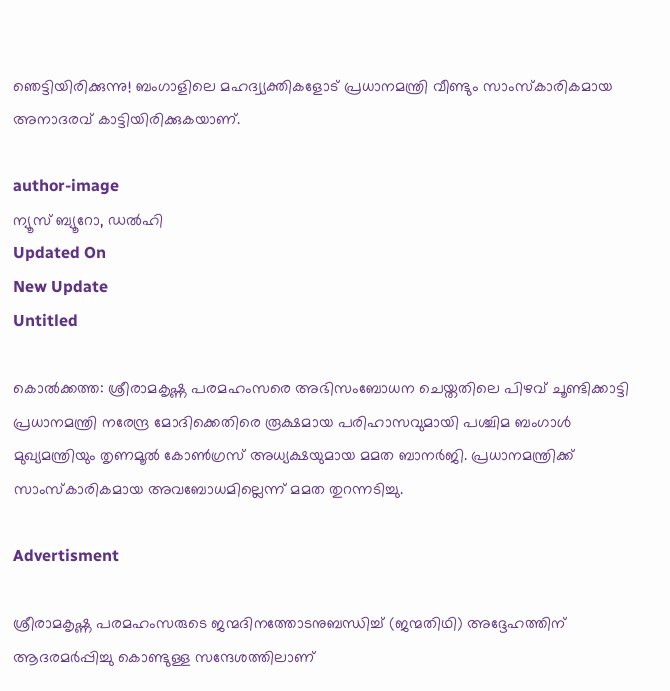ഞെട്ടിയിരിക്കുന്നു! ബംഗാളിലെ മഹദ്വ്യക്തികളോട് പ്രധാനമന്ത്രി വീണ്ടും സാംസ്‌കാരികമായ അനാദരവ് കാട്ടിയിരിക്കുകയാണ്.

author-image
ന്യൂസ് ബ്യൂറോ, ഡല്‍ഹി
Updated On
New Update
Untitled

കൊല്‍ക്കത്ത: ശ്രീരാമകൃഷ്ണ പരമഹംസരെ അഭിസംബോധന ചെയ്തതിലെ പിഴവ് ചൂണ്ടിക്കാട്ടി പ്രധാനമന്ത്രി നരേന്ദ്ര മോദിക്കെതിരെ രൂക്ഷമായ പരിഹാസവുമായി പശ്ചിമ ബംഗാള്‍ മുഖ്യമന്ത്രിയും തൃണമൂല്‍ കോണ്‍ഗ്രസ് അധ്യക്ഷയുമായ മമത ബാനര്‍ജി. പ്രധാനമന്ത്രിക്ക് സാംസ്‌കാരികമായ അവബോധമില്ലെന്ന് മമത തുറന്നടിച്ചു.

Advertisment

ശ്രീരാമകൃഷ്ണ പരമഹംസരുടെ ജന്മദിനത്തോടനുബന്ധിച്ച് (ജന്മതിഥി) അദ്ദേഹത്തിന് ആദരമര്‍പ്പിച്ചു കൊണ്ടുള്ള സന്ദേശത്തിലാണ്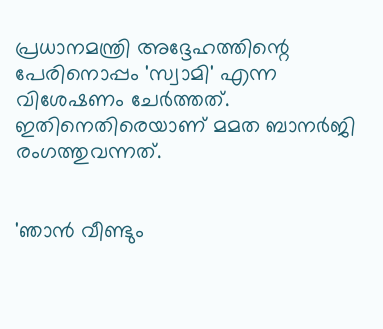പ്രധാനമന്ത്രി അദ്ദേഹത്തിന്റെ പേരിനൊപ്പം 'സ്വാമി' എന്ന വിശേഷണം ചേര്‍ത്തത്. ഇതിനെതിരെയാണ് മമത ബാനര്‍ജി രംഗത്തുവന്നത്.


'ഞാന്‍ വീണ്ടും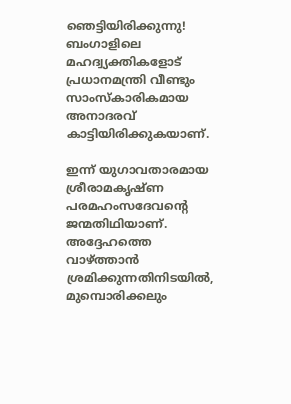ഞെട്ടിയിരിക്കുന്നു! ബംഗാളിലെ മഹദ്വ്യക്തികളോട് പ്രധാനമന്ത്രി വീണ്ടും സാംസ്‌കാരികമായ അനാദരവ് കാട്ടിയിരിക്കുകയാണ്.

ഇന്ന് യുഗാവതാരമായ ശ്രീരാമകൃഷ്ണ പരമഹംസദേവന്റെ ജന്മതിഥിയാണ്. അദ്ദേഹത്തെ വാഴ്ത്താന്‍ ശ്രമിക്കുന്നതിനിടയില്‍, മുമ്പൊരിക്കലും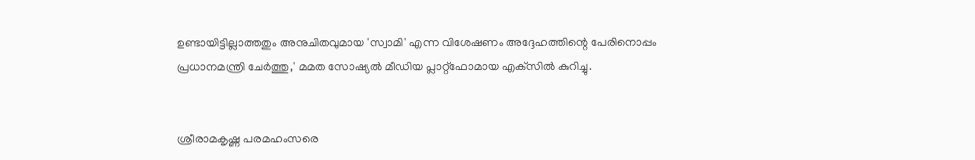ഉണ്ടായിട്ടില്ലാത്തതും അനുചിതവുമായ 'സ്വാമി' എന്ന വിശേഷണം അദ്ദേഹത്തിന്റെ പേരിനൊപ്പം പ്രധാനമന്ത്രി ചേര്‍ത്തു,' മമത സോഷ്യല്‍ മീഡിയ പ്ലാറ്റ്ഫോമായ എക്‌സില്‍ കുറിച്ചു.


ശ്രീരാമകൃഷ്ണ പരമഹംസരെ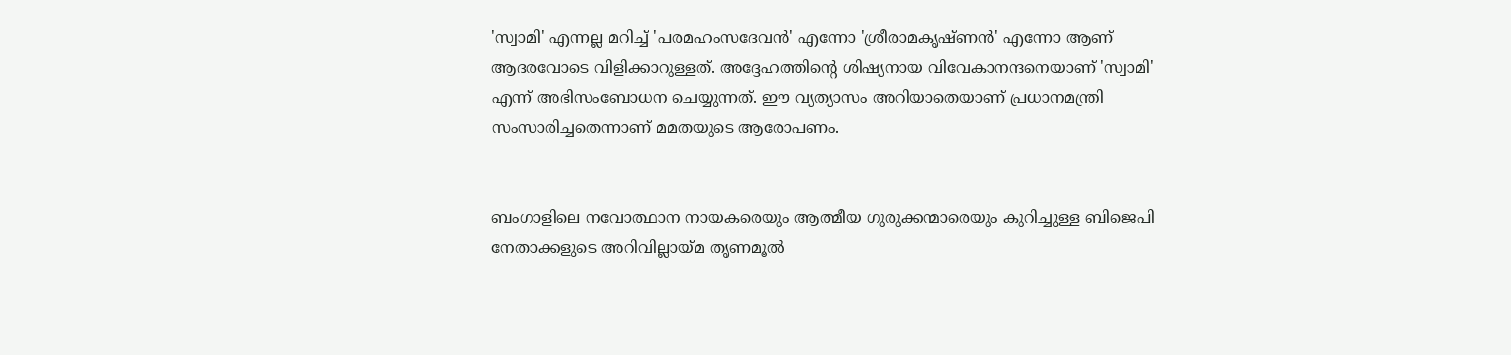'സ്വാമി' എന്നല്ല മറിച്ച് 'പരമഹംസദേവന്‍' എന്നോ 'ശ്രീരാമകൃഷ്ണന്‍' എന്നോ ആണ് ആദരവോടെ വിളിക്കാറുള്ളത്. അദ്ദേഹത്തിന്റെ ശിഷ്യനായ വിവേകാനന്ദനെയാണ് 'സ്വാമി' എന്ന് അഭിസംബോധന ചെയ്യുന്നത്. ഈ വ്യത്യാസം അറിയാതെയാണ് പ്രധാനമന്ത്രി സംസാരിച്ചതെന്നാണ് മമതയുടെ ആരോപണം.


ബംഗാളിലെ നവോത്ഥാന നായകരെയും ആത്മീയ ഗുരുക്കന്മാരെയും കുറിച്ചുള്ള ബിജെപി നേതാക്കളുടെ അറിവില്ലായ്മ തൃണമൂല്‍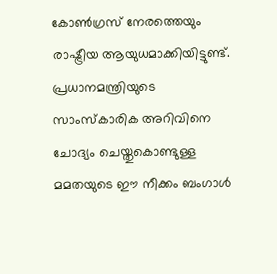കോണ്‍ഗ്രസ് നേരത്തെയും രാഷ്ട്രീയ ആയുധമാക്കിയിട്ടുണ്ട്. പ്രധാനമന്ത്രിയുടെ സാംസ്‌കാരിക അറിവിനെ ചോദ്യം ചെയ്തുകൊണ്ടുള്ള മമതയുടെ ഈ നീക്കം ബംഗാള്‍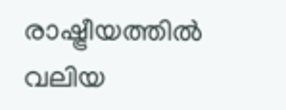രാഷ്ട്രീയത്തില്‍ വലിയ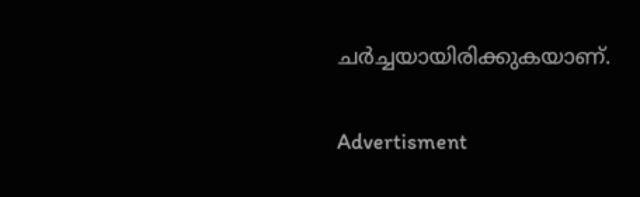ചര്‍ച്ചയായിരിക്കുകയാണ്.

Advertisment